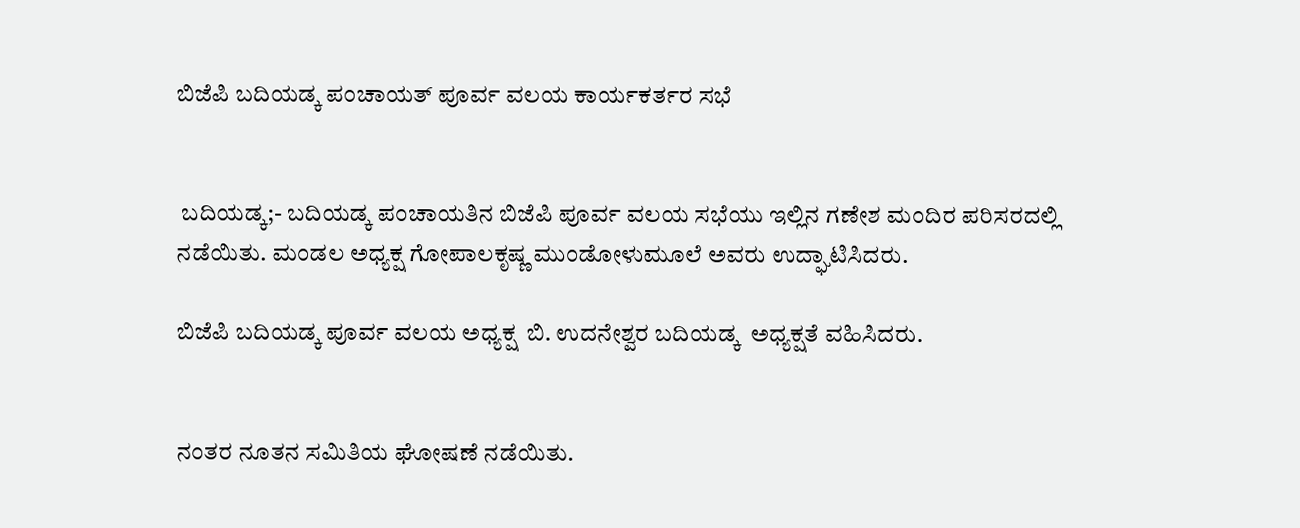ಬಿಜೆಪಿ ಬದಿಯಡ್ಕ ಪಂಚಾಯತ್ ಪೂರ್ವ ವಲಯ ಕಾರ್ಯಕರ್ತರ ಸಭೆ


 ಬದಿಯಡ್ಕ;- ಬದಿಯಡ್ಕ ಪಂಚಾಯತಿನ ಬಿಜೆಪಿ ಪೂರ್ವ ವಲಯ ಸಭೆಯು ಇಲ್ಲಿನ ಗಣೇಶ ಮಂದಿರ ಪರಿಸರದಲ್ಲಿ ನಡೆಯಿತು. ಮಂಡಲ ಅಧ್ಯಕ್ಷ ಗೋಪಾಲಕೃಷ್ಣ ಮುಂಡೋಳುಮೂಲೆ ಅವರು ಉದ್ಘಾಟಿಸಿದರು.

ಬಿಜೆಪಿ ಬದಿಯಡ್ಕ ಪೂರ್ವ ವಲಯ ಅಧ್ಯಕ್ಷ  ಬಿ. ಉದನೇಶ್ವರ ಬದಿಯಡ್ಕ  ಅಧ್ಯಕ್ಷತೆ ವಹಿಸಿದರು.


ನಂತರ ನೂತನ ಸಮಿತಿಯ ಘೋಷಣೆ ನಡೆಯಿತು.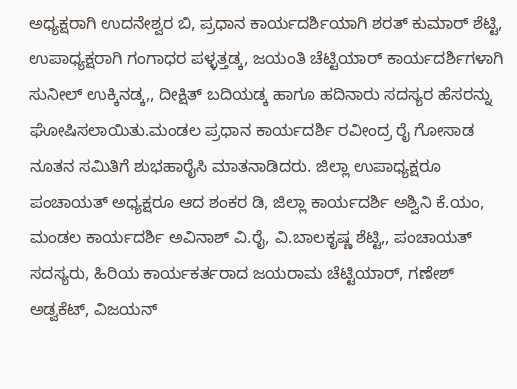ಅಧ್ಯಕ್ಷರಾಗಿ ಉದನೇಶ್ವರ ಬಿ, ಪ್ರಧಾನ ಕಾರ್ಯದರ್ಶಿಯಾಗಿ ಶರತ್ ಕುಮಾರ್ ಶೆಟ್ಟಿ, ಉಪಾಧ್ಯಕ್ಷರಾಗಿ ಗಂಗಾಧರ ಪಳ್ಳತ್ತಡ್ಕ, ಜಯಂತಿ ಚೆಟ್ಟಿಯಾರ್ ಕಾರ್ಯದರ್ಶಿಗಳಾಗಿ ಸುನೀಲ್ ಉಕ್ಕಿನಡ್ಕ,, ದೀಕ್ಷಿತ್ ಬದಿಯಡ್ಕ ಹಾಗೂ ಹದಿನಾರು ಸದಸ್ಯರ ಹೆಸರನ್ನು ಘೋಷಿಸಲಾಯಿತು.ಮಂಡಲ ಪ್ರಧಾನ ಕಾರ್ಯದರ್ಶಿ ರವೀಂದ್ರ ರೈ ಗೋಸಾಡ ನೂತನ ಸಮಿತಿಗೆ ಶುಭಹಾರೈಸಿ ಮಾತನಾಡಿದರು. ಜಿಲ್ಲಾ ಉಪಾಧ್ಯಕ್ಷರೂ ಪಂಚಾಯತ್ ಅಧ್ಯಕ್ಷರೂ ಆದ ಶಂಕರ ಡಿ, ಜಿಲ್ಲಾ ಕಾರ್ಯದರ್ಶಿ ಅಶ್ವಿನಿ ಕೆ.ಯಂ, ಮಂಡಲ ಕಾರ್ಯದರ್ಶಿ ಅವಿನಾಶ್ ವಿ.ರೈ, ವಿ.ಬಾಲಕೃಷ್ಣ ಶೆಟ್ಟಿ,, ಪಂಚಾಯತ್ ಸದಸ್ಯರು, ಹಿರಿಯ ಕಾರ್ಯಕರ್ತರಾದ ಜಯರಾಮ ಚೆಟ್ಟಿಯಾರ್, ಗಣೇಶ್ ಅಡ್ವಕೆಟ್, ವಿಜಯನ್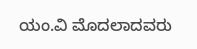ಯಂ.ವಿ ಮೊದಲಾದವರು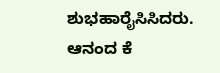ಶುಭಹಾರೈಸಿಸಿದರು. ಆನಂದ ಕೆ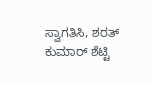ಸ್ವಾಗತಿಸಿ, ಶರತ್ ಕುಮಾರ್ ಶೆಟ್ಟಿ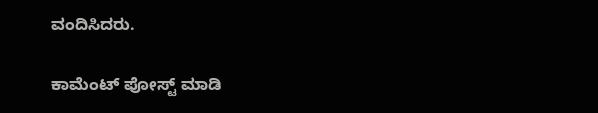ವಂದಿಸಿದರು.

ಕಾಮೆಂಟ್‌‌ ಪೋಸ್ಟ್‌ ಮಾಡಿ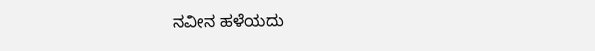ನವೀನ ಹಳೆಯದು